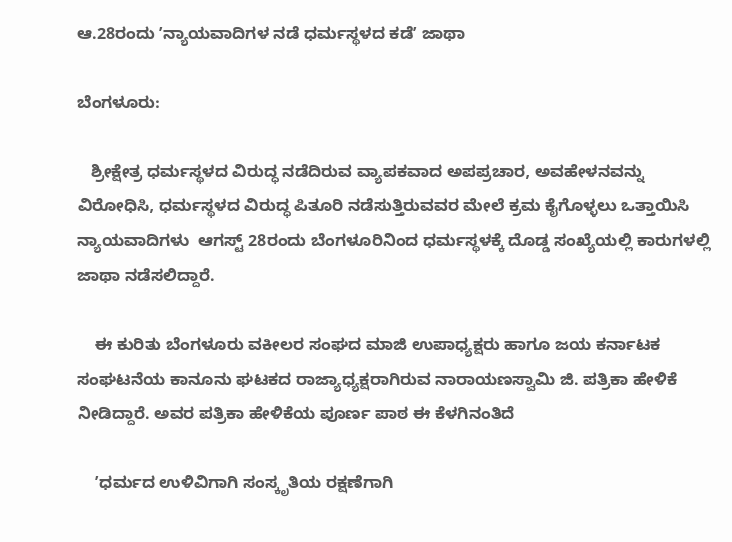ಆ.28ರಂದು ʼನ್ಯಾಯವಾದಿಗಳ ನಡೆ ಧರ್ಮಸ್ಥಳದ ಕಡೆʼ ಜಾಥಾ

ಬೆಂಗಳೂರು:

   ಶ್ರೀಕ್ಷೇತ್ರ ಧರ್ಮಸ್ಥಳದ ವಿರುದ್ಧ ನಡೆದಿರುವ ವ್ಯಾಪಕವಾದ ಅಪಪ್ರಚಾರ, ಅವಹೇಳನವನ್ನು  ವಿರೋಧಿಸಿ, ಧರ್ಮಸ್ಥಳದ ವಿರುದ್ಧ ಪಿತೂರಿ ನಡೆಸುತ್ತಿರುವವರ ಮೇಲೆ ಕ್ರಮ ಕೈಗೊಳ್ಳಲು ಒತ್ತಾಯಿಸಿ ನ್ಯಾಯವಾದಿಗಳು  ಆಗಸ್ಟ್‌ 28ರಂದು ಬೆಂಗಳೂರಿನಿಂದ ಧರ್ಮಸ್ಥಳಕ್ಕೆ ದೊಡ್ಡ ಸಂಖ್ಯೆಯಲ್ಲಿ ಕಾರುಗಳಲ್ಲಿ ಜಾಥಾ ನಡೆಸಲಿದ್ದಾರೆ.

    ಈ ಕುರಿತು ಬೆಂಗಳೂರು ವಕೀಲರ ಸಂಘದ ಮಾಜಿ ಉಪಾಧ್ಯಕ್ಷರು ಹಾಗೂ ಜಯ ಕರ್ನಾಟಕ ಸಂಘಟನೆಯ ಕಾನೂನು ಘಟಕದ ರಾಜ್ಯಾಧ್ಯಕ್ಷರಾಗಿರುವ ನಾರಾಯಣಸ್ವಾಮಿ ಜಿ. ಪತ್ರಿಕಾ ಹೇಳಿಕೆ ನೀಡಿದ್ದಾರೆ. ಅವರ ಪತ್ರಿಕಾ ಹೇಳಿಕೆಯ ಪೂರ್ಣ ಪಾಠ ಈ ಕೆಳಗಿನಂತಿದೆ

    ʼಧರ್ಮದ ಉಳಿವಿಗಾಗಿ ಸಂಸ್ಕೃತಿಯ ರಕ್ಷಣೆಗಾಗಿ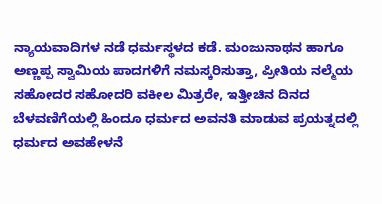ನ್ಯಾಯವಾದಿಗಳ ನಡೆ ಧರ್ಮಸ್ಥಳದ ಕಡೆ. ಮಂಜುನಾಥನ ಹಾಗೂ ಅಣ್ಣಪ್ಪ ಸ್ವಾಮಿಯ ಪಾದಗಳಿಗೆ ನಮಸ್ಕರಿಸುತ್ತಾ, ಪ್ರೀತಿಯ ನಲ್ಮೆಯ ಸಹೋದರ ಸಹೋದರಿ ವಕೀಲ ಮಿತ್ರರೇ, ಇತ್ತೀಚಿನ ದಿನದ ಬೆಳವಣಿಗೆಯಲ್ಲಿ ಹಿಂದೂ ಧರ್ಮದ ಅವನತಿ ಮಾಡುವ ಪ್ರಯತ್ನದಲ್ಲಿ ಧರ್ಮದ ಅವಹೇಳನೆ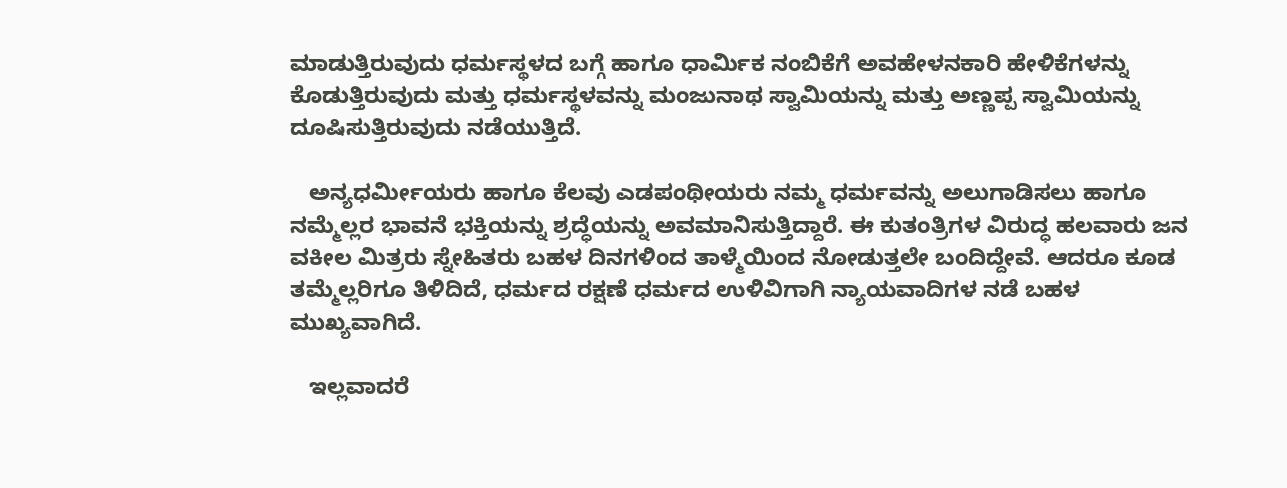ಮಾಡುತ್ತಿರುವುದು ಧರ್ಮಸ್ಥಳದ ಬಗ್ಗೆ ಹಾಗೂ ಧಾರ್ಮಿಕ ನಂಬಿಕೆಗೆ ಅವಹೇಳನಕಾರಿ ಹೇಳಿಕೆಗಳನ್ನು ಕೊಡುತ್ತಿರುವುದು ಮತ್ತು ಧರ್ಮಸ್ಥಳವನ್ನು ಮಂಜುನಾಥ ಸ್ವಾಮಿಯನ್ನು ಮತ್ತು ಅಣ್ಣಪ್ಪ ಸ್ವಾಮಿಯನ್ನು ದೂಷಿಸುತ್ತಿರುವುದು ನಡೆಯುತ್ತಿದೆ.

   ಅನ್ಯಧರ್ಮೀಯರು ಹಾಗೂ ಕೆಲವು ಎಡಪಂಥೀಯರು ನಮ್ಮ ಧರ್ಮವನ್ನು ಅಲುಗಾಡಿಸಲು ಹಾಗೂ ನಮ್ಮೆಲ್ಲರ ಭಾವನೆ ಭಕ್ತಿಯನ್ನು ಶ್ರದ್ಧೆಯನ್ನು ಅವಮಾನಿಸುತ್ತಿದ್ದಾರೆ. ಈ ಕುತಂತ್ರಿಗಳ ವಿರುದ್ಧ ಹಲವಾರು ಜನ ವಕೀಲ ಮಿತ್ರರು ಸ್ನೇಹಿತರು ಬಹಳ ದಿನಗಳಿಂದ ತಾಳ್ಮೆಯಿಂದ ನೋಡುತ್ತಲೇ ಬಂದಿದ್ದೇವೆ. ಆದರೂ ಕೂಡ ತಮ್ಮೆಲ್ಲರಿಗೂ ತಿಳಿದಿದೆ, ಧರ್ಮದ ರಕ್ಷಣೆ ಧರ್ಮದ ಉಳಿವಿಗಾಗಿ ನ್ಯಾಯವಾದಿಗಳ ನಡೆ ಬಹಳ ಮುಖ್ಯವಾಗಿದೆ.

   ಇಲ್ಲವಾದರೆ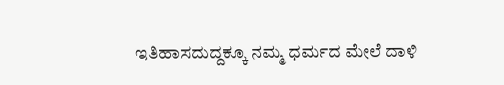ಇತಿಹಾಸದುದ್ದಕ್ಕೂ ನಮ್ಮ ಧರ್ಮದ ಮೇಲೆ ದಾಳಿ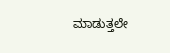ಮಾಡುತ್ತಲೇ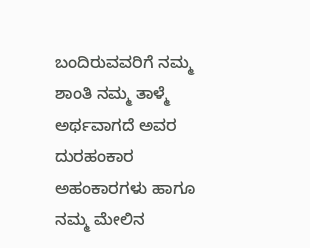ಬಂದಿರುವವರಿಗೆ ನಮ್ಮ ಶಾಂತಿ ನಮ್ಮ ತಾಳ್ಮೆ ಅರ್ಥವಾಗದೆ ಅವರ ದುರಹಂಕಾರ ಅಹಂಕಾರಗಳು ಹಾಗೂ ನಮ್ಮ ಮೇಲಿನ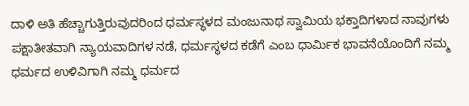ದಾಳಿ ಅತಿ ಹೆಚ್ಚಾಗುತ್ತಿರುವುದರಿಂದ ಧರ್ಮಸ್ಥಳದ ಮಂಜುನಾಥ ಸ್ವಾಮಿಯ ಭಕ್ತಾದಿಗಳಾದ ನಾವುಗಳು ಪಕ್ಷಾತೀತವಾಗಿ ನ್ಯಾಯವಾದಿಗಳ ನಡೆ, ಧರ್ಮಸ್ಥಳದ ಕಡೆಗೆ ಎಂಬ ಧಾರ್ಮಿಕ ಭಾವನೆಯೊಂದಿಗೆ ನಮ್ಮ ಧರ್ಮದ ಉಳಿವಿಗಾಗಿ ನಮ್ಮ ಧರ್ಮದ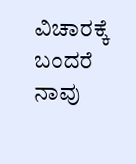ವಿಚಾರಕ್ಕೆ ಬಂದರೆ ನಾವು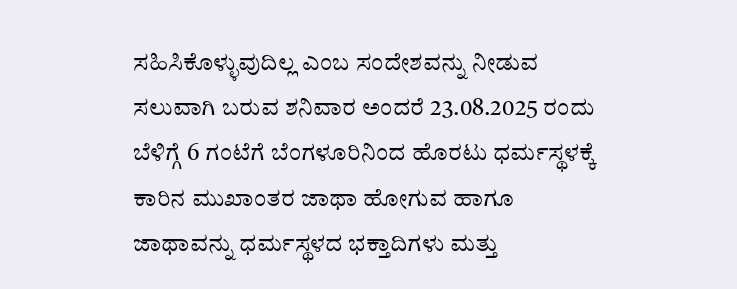ಸಹಿಸಿಕೊಳ್ಳುವುದಿಲ್ಲ ಎಂಬ ಸಂದೇಶವನ್ನು ನೀಡುವ ಸಲುವಾಗಿ ಬರುವ ಶನಿವಾರ ಅಂದರೆ 23.08.2025 ರಂದು ಬೆಳಿಗ್ಗೆ 6 ಗಂಟೆಗೆ ಬೆಂಗಳೂರಿನಿಂದ ಹೊರಟು ಧರ್ಮಸ್ಥಳಕ್ಕೆ ಕಾರಿನ ಮುಖಾಂತರ ಜಾಥಾ ಹೋಗುವ ಹಾಗೂ ಜಾಥಾವನ್ನು ಧರ್ಮಸ್ಥಳದ ಭಕ್ತಾದಿಗಳು ಮತ್ತು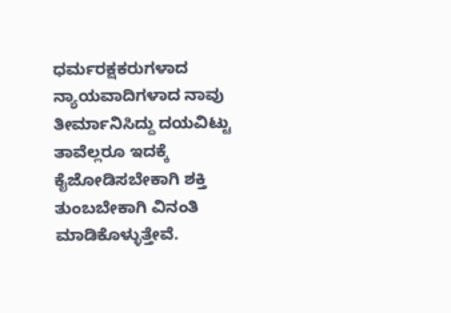ಧರ್ಮರಕ್ಷಕರುಗಳಾದ ನ್ಯಾಯವಾದಿಗಳಾದ ನಾವು ತೀರ್ಮಾನಿಸಿದ್ದು ದಯವಿಟ್ಟು ತಾವೆಲ್ಲರೂ ಇದಕ್ಕೆ ಕೈಜೋಡಿಸಬೇಕಾಗಿ ಶಕ್ತಿ ತುಂಬಬೇಕಾಗಿ ವಿನಂತಿ ಮಾಡಿಕೊಳ್ಳುತ್ತೇವೆ.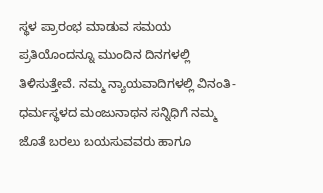ಸ್ಥಳ ಪ್ರಾರಂಭ ಮಾಡುವ ಸಮಯ ಪ್ರತಿಯೊಂದನ್ನೂ ಮುಂದಿನ ದಿನಗಳಲ್ಲಿ ತಿಳಿಸುತ್ತೇವೆ. ನಮ್ಮ ನ್ಯಾಯವಾದಿಗಳಲ್ಲಿ ವಿನಂತಿ- ಧರ್ಮಸ್ಥಳದ ಮಂಜುನಾಥನ ಸನ್ನಿಧಿಗೆ ನಮ್ಮ ಜೊತೆ ಬರಲು ಬಯಸುವವರು ಹಾಗೂ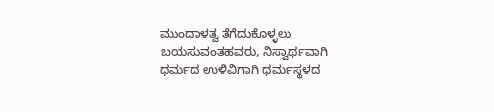ಮುಂದಾಳತ್ವ ತೆಗೆದುಕೊಳ್ಳಲು ಬಯಸುವಂತಹವರು, ನಿಸ್ವಾರ್ಥವಾಗಿ ಧರ್ಮದ ಉಳಿವಿಗಾಗಿ ಧರ್ಮಸ್ಥಳದ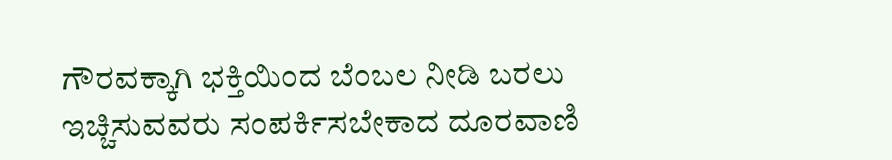ಗೌರವಕ್ಕಾಗಿ ಭಕ್ತಿಯಿಂದ ಬೆಂಬಲ ನೀಡಿ ಬರಲು ಇಚ್ಚಿಸುವವರು ಸಂಪರ್ಕಿಸಬೇಕಾದ ದೂರವಾಣಿ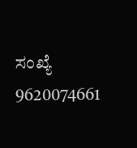ಸಂಖ್ಯೆ 9620074661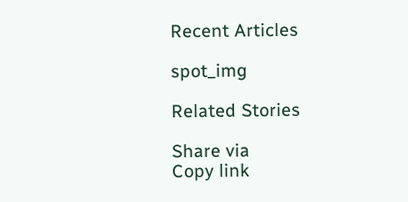Recent Articles

spot_img

Related Stories

Share via
Copy link